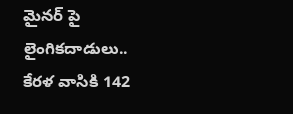మైనర్ పై లైంగికదాడులు.. కేరళ వాసికి 142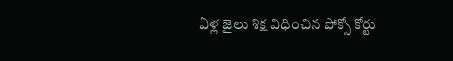ఏళ్ల జైలు శిక్ష విధించిన పోక్సో కోర్టు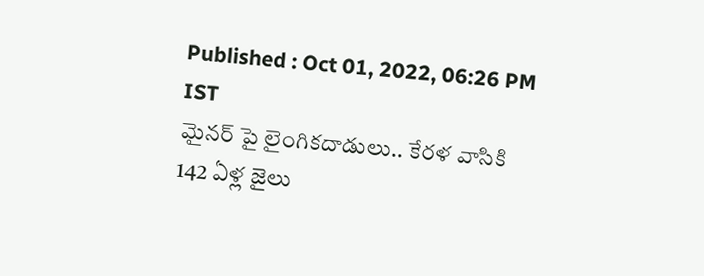Published : Oct 01, 2022, 06:26 PM IST
మైనర్ పై లైంగికదాడులు.. కేరళ వాసికి 142 ఏళ్ల జైలు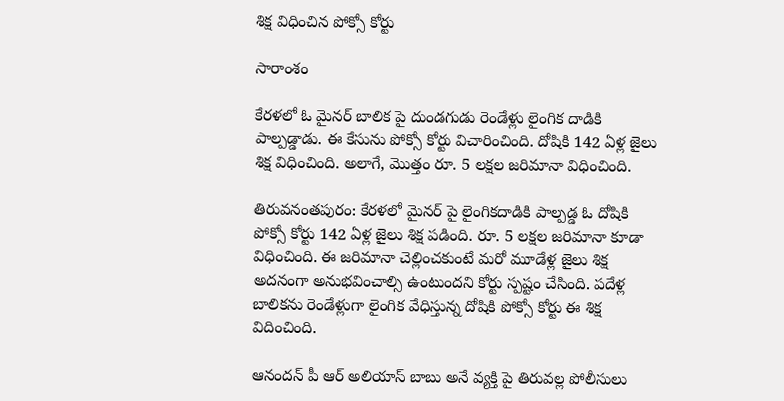శిక్ష విధించిన పోక్సో కోర్టు

సారాంశం

కేరళలో ఓ మైనర్ బాలిక పై దుండగుడు రెండేళ్లు లైంగిక దాడికి పాల్పడ్డాడు. ఈ కేసును పోక్సో కోర్టు విచారించింది. దోషికి 142 ఏళ్ల జైలు శిక్ష విధించింది. అలాగే, మొత్తం రూ. 5 లక్షల జరిమానా విధించింది.

తిరువనంతపురం: కేరళలో మైనర్ పై లైంగికదాడికి పాల్పడ్డ ఓ దోషికి పోక్సో కోర్టు 142 ఏళ్ల జైలు శిక్ష పడింది. రూ. 5 లక్షల జరిమానా కూడా విధించింది. ఈ జరిమానా చెల్లించకుంటే మరో మూడేళ్ల జైలు శిక్ష అదనంగా అనుభవించాల్సి ఉంటుందని కోర్టు స్పష్టం చేసింది. పదేళ్ల బాలికను రెండేళ్లుగా లైంగిక వేధిస్తున్న దోషికి పోక్సో కోర్టు ఈ శిక్ష విదించింది.

ఆనందన్ పీ ఆర్ అలియాస్ బాబు అనే వ్యక్తి పై తిరువల్ల పోలీసులు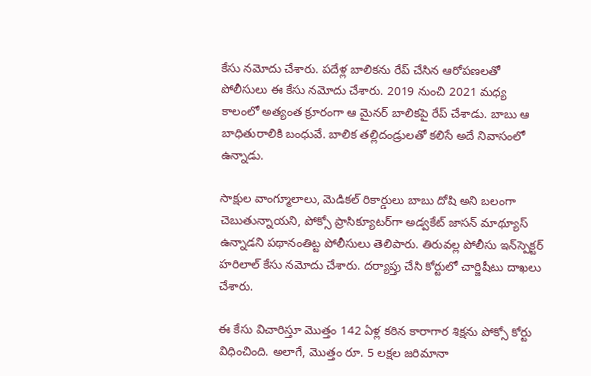కేసు నమోదు చేశారు. పదేళ్ల బాలికను రేప్ చేసిన ఆరోపణలతో పోలీసులు ఈ కేసు నమోదు చేశారు. 2019 నుంచి 2021 మధ్య కాలంలో అత్యంత క్రూరంగా ఆ మైనర్ బాలికపై రేప్ చేశాడు. బాబు ఆ బాధితురాలికి బంధువే. బాలిక తల్లిదండ్రులతో కలిసే అదే నివాసంలో ఉన్నాడు.

సాక్షుల వాంగ్మూలాలు, మెడికల్ రికార్డులు బాబు దోషి అని బలంగా చెబుతున్నాయని, పోక్సో ప్రాసిక్యూటర్‌గా అడ్వకేట్ జాసన్ మాథ్యూస్ ఉన్నాడని పథానంతిట్ట పోలీసులు తెలిపారు. తిరువల్ల పోలీసు ఇన్‌స్పెక్టర్ హరిలాల్ కేసు నమోదు చేశారు. దర్యాప్తు చేసి కోర్టులో చార్జిషీటు దాఖలు చేశారు.

ఈ కేసు విచారిస్తూ మొత్తం 142 ఏళ్ల కఠిన కారాగార శిక్షను పోక్సో కోర్టు విధించింది. అలాగే, మొత్తం రూ. 5 లక్షల జరిమానా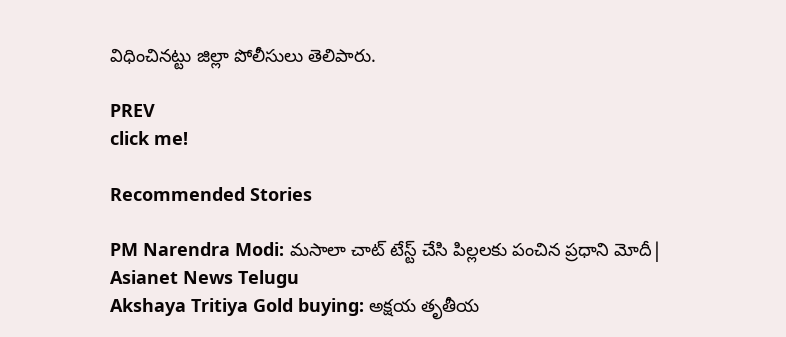విధించినట్టు జిల్లా పోలీసులు తెలిపారు.

PREV
click me!

Recommended Stories

PM Narendra Modi: మసాలా చాట్ టేస్ట్ చేసి పిల్లలకు పంచిన ప్రధాని మోదీ| Asianet News Telugu
Akshaya Tritiya Gold buying: అక్షయ తృతీయ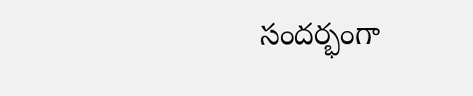సందర్భంగా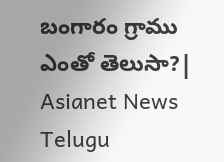బంగారం గ్రాము ఎంతో తెలుసా?| Asianet News Telugu